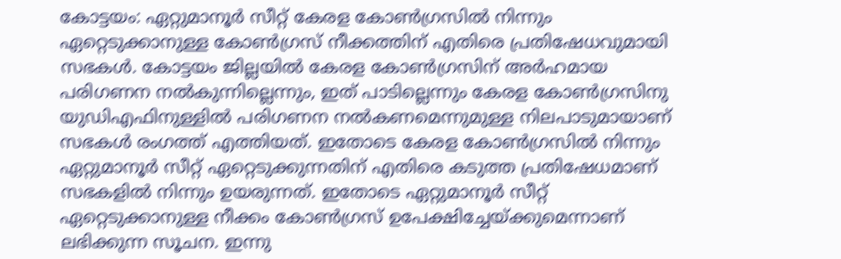കോട്ടയം: ഏറ്റുമാനൂർ സീറ്റ് കേരള കോൺഗ്രസിൽ നിന്നും ഏറ്റെടുക്കാനുള്ള കോൺഗ്രസ് നീക്കത്തിന് എതിരെ പ്രതിഷേധവുമായി സഭകൾ. കോട്ടയം ജില്ലയിൽ കേരള കോൺഗ്രസിന് അർഹമായ പരിഗണന നൽകുന്നില്ലെന്നും, ഇത് പാടില്ലെന്നും കേരള കോൺഗ്രസിനു യുഡിഎഫിനുള്ളിൽ പരിഗണന നൽകണമെന്നുമുള്ള നിലപാടുമായാണ് സഭകൾ രംഗത്ത് എത്തിയത്. ഇതോടെ കേരള കോൺഗ്രസിൽ നിന്നും ഏറ്റുമാനൂർ സീറ്റ് ഏറ്റെടുക്കുന്നതിന് എതിരെ കടുത്ത പ്രതിഷേധമാണ് സഭകളിൽ നിന്നും ഉയരുന്നത്. ഇതോടെ ഏറ്റുമാനൂർ സീറ്റ് ഏറ്റെടുക്കാനുള്ള നീക്കം കോൺഗ്രസ് ഉപേക്ഷിച്ചേയ്ക്കുമെന്നാണ് ലഭിക്കുന്ന സൂചന. ഇന്നു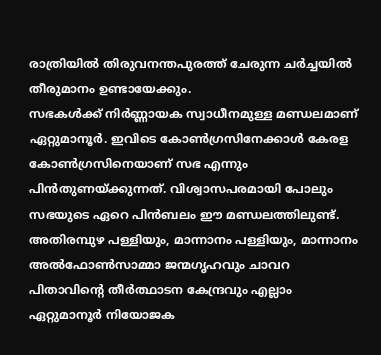രാത്രിയിൽ തിരുവനന്തപുരത്ത് ചേരുന്ന ചർച്ചയിൽ തീരുമാനം ഉണ്ടായേക്കും.
സഭകൾക്ക് നിർണ്ണായക സ്വാധീനമുള്ള മണ്ഡലമാണ് ഏറ്റുമാനൂർ. ഇവിടെ കോൺഗ്രസിനേക്കാൾ കേരള കോൺഗ്രസിനെയാണ് സഭ എന്നും പിൻതുണയ്ക്കുന്നത്. വിശ്വാസപരമായി പോലും സഭയുടെ ഏറെ പിൻബലം ഈ മണ്ഡലത്തിലുണ്ട്. അതിരമ്പുഴ പള്ളിയും, മാന്നാനം പള്ളിയും, മാന്നാനം അൽഫോൺസാമ്മാ ജന്മഗൃഹവും ചാവറ പിതാവിന്റെ തീർത്ഥാടന കേന്ദ്രവും എല്ലാം ഏറ്റുമാനൂർ നിയോജക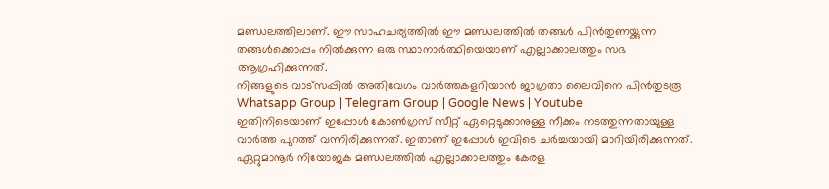മണ്ഡലത്തിലാണ്. ഈ സാഹചര്യത്തിൽ ഈ മണ്ഡലത്തിൽ തങ്ങൾ പിൻതുണയ്ക്കുന്ന തങ്ങൾക്കൊപ്പം നിൽക്കുന്ന ഒരു സ്ഥാനാർത്ഥിയെയാണ് എല്ലാക്കാലത്തും സഭ ആഗ്രഹിക്കുന്നത്.
നിങ്ങളുടെ വാട്സപ്പിൽ അതിവേഗം വാർത്തകളറിയാൻ ജാഗ്രതാ ലൈവിനെ പിൻതുടരൂ Whatsapp Group | Telegram Group | Google News | Youtube
ഇതിനിടെയാണ് ഇപ്പോൾ കോൺഗ്രസ് സീറ്റ് ഏറ്റെടുക്കാനുള്ള നീക്കം നടത്തുന്നതായുള്ള വാർത്ത പുറത്ത് വന്നിരിക്കുന്നത്. ഇതാണ് ഇപ്പോൾ ഇവിടെ ചർച്ചയായി മാറിയിരിക്കുന്നത്. ഏറ്റുമാനൂർ നിയോജക മണ്ഡലത്തിൽ എല്ലാക്കാലത്തും കേരള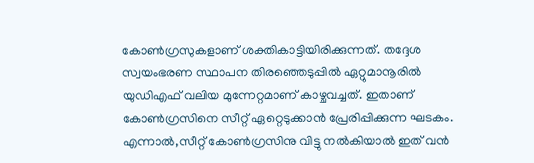കോൺഗ്രസുകളാണ് ശക്തികാട്ടിയിരിക്കുന്നത്. തദ്ദേശ സ്വയംഭരണ സ്ഥാപന തിരഞ്ഞെടുപ്പിൽ ഏറ്റുമാനൂരിൽ യുഡിഎഫ് വലിയ മുന്നേറ്റമാണ് കാഴ്ചവച്ചത്. ഇതാണ് കോൺഗ്രസിനെ സീറ്റ് ഏറ്റെടുക്കാൻ പ്രേരിപ്പിക്കുന്ന ഘടകം. എന്നാൽ,സീറ്റ് കോൺഗ്രസിനു വിട്ടു നൽകിയാൽ ഇത് വൻ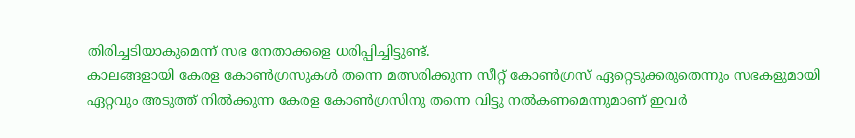തിരിച്ചടിയാകുമെന്ന് സഭ നേതാക്കളെ ധരിപ്പിച്ചിട്ടുണ്ട്.
കാലങ്ങളായി കേരള കോൺഗ്രസുകൾ തന്നെ മത്സരിക്കുന്ന സീറ്റ് കോൺഗ്രസ് ഏറ്റെടുക്കരുതെന്നും സഭകളുമായി ഏറ്റവും അടുത്ത് നിൽക്കുന്ന കേരള കോൺഗ്രസിനു തന്നെ വിട്ടു നൽകണമെന്നുമാണ് ഇവർ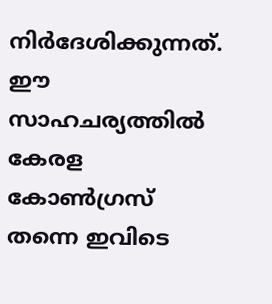നിർദേശിക്കുന്നത്. ഈ സാഹചര്യത്തിൽ കേരള കോൺഗ്രസ് തന്നെ ഇവിടെ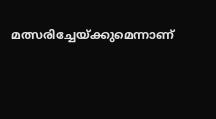മത്സരിച്ചേയ്ക്കുമെന്നാണ്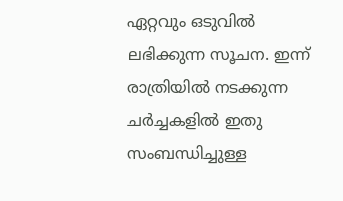ഏറ്റവും ഒടുവിൽ ലഭിക്കുന്ന സൂചന. ഇന്ന് രാത്രിയിൽ നടക്കുന്ന ചർച്ചകളിൽ ഇതു സംബന്ധിച്ചുള്ള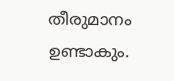തീരുമാനം ഉണ്ടാകും.